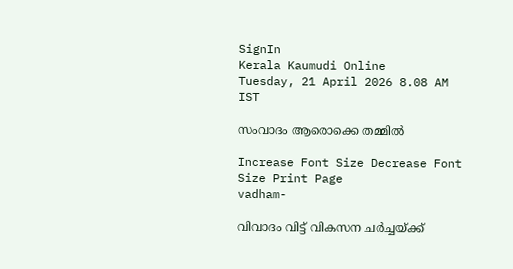SignIn
Kerala Kaumudi Online
Tuesday, 21 April 2026 8.08 AM IST

സംവാദം ആരൊക്കെ തമ്മിൽ

Increase Font Size Decrease Font Size Print Page
vadham-

വിവാദം വിട്ട് വികസന ചർച്ചയ്ക്ക്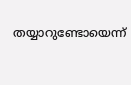തയ്യാറുണ്ടോയെന്ന്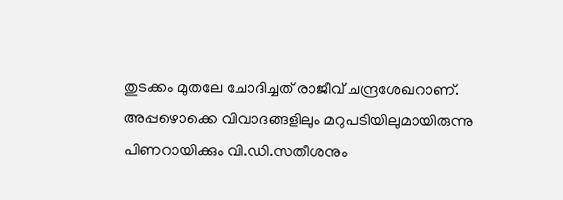തുടക്കം മുതലേ ചോദിച്ചത് രാജീവ് ചന്ദ്രശേഖറാണ്. അപ്പഴൊക്കെ വിവാദങ്ങളിലും മറുപടിയിലുമായിരുന്നു പിണറായിക്കും വി.ഡി.സതീശനും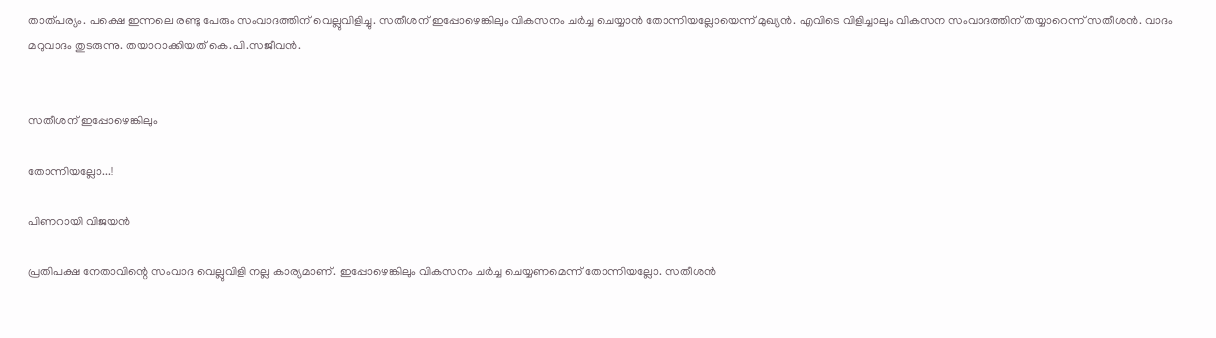താത്പര്യം. പക്ഷെ ഇന്നലെ രണ്ടു പേരും സംവാദത്തിന് വെല്ലുവിളിച്ചു. സതീശന് ഇപ്പോഴെങ്കിലും വികസനം ചർച്ച ചെയ്യാൻ തോന്നിയല്ലോയെന്ന് മുഖ്യൻ. എവിടെ വിളിച്ചാലും വികസന സംവാദത്തിന് തയ്യാറെന്ന് സതീശൻ. വാദം മറുവാദം തുടരുന്നു. തയാറാക്കിയത് കെ.പി.സജീവൻ.


സതീശന് ഇപ്പോഴെങ്കിലും

തോന്നിയല്ലോ...!

പിണറായി വിജയൻ

പ്രതിപക്ഷ നേതാവിന്റെ സംവാദ വെല്ലുവിളി നല്ല കാര്യമാണ്. ഇപ്പോഴെങ്കിലും വികസനം ചർച്ച ചെയ്യണമെന്ന് തോന്നിയല്ലോ. സതീശൻ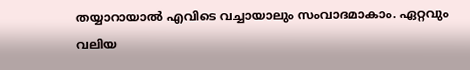തയ്യാറായാൽ എവിടെ വച്ചായാലും സംവാദമാകാം. ഏറ്റവും വലിയ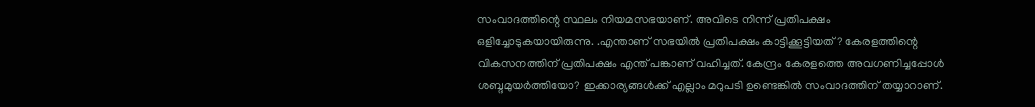സംവാദത്തിന്റെ സ്ഥലം നിയമസഭയാണ്. അവിടെ നിന്ന് പ്രതിപക്ഷം ഒളിച്ചോടുകയായിരുന്നു. .എന്താണ് സഭയിൽ പ്രതിപക്ഷം കാട്ടിക്കൂട്ടിയത്? കേരളത്തിന്റെ വികസനത്തിന് പ്രതിപക്ഷം എന്ത് പങ്കാണ് വഹിച്ചത്. കേന്ദ്രം കേരളത്തെ അവഗണിച്ചപ്പോൾ ശബ്ദമുയർത്തിയോ? ഇക്കാര്യങ്ങൾക്ക് എല്ലാം മറുപടി ഉണ്ടെങ്കിൽ സംവാദത്തിന് തയ്യാറാണ്.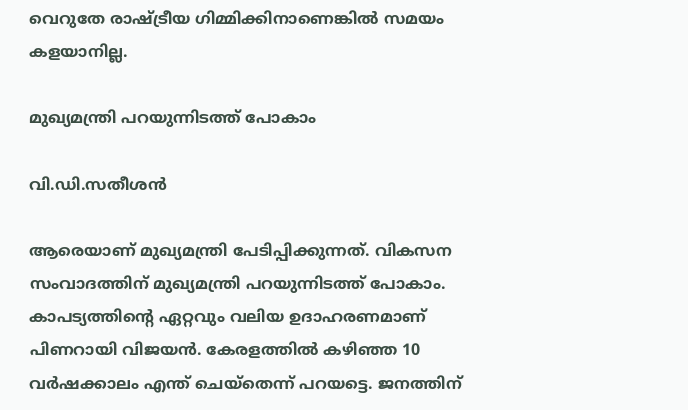വെറുതേ രാഷ്ട്രീയ ഗിമ്മിക്കിനാണെങ്കിൽ സമയം കളയാനില്ല.

മുഖ്യമന്ത്രി പറയുന്നിടത്ത് പോകാം

വി.ഡി.സതീശൻ

ആരെയാണ് മുഖ്യമന്ത്രി പേടിപ്പിക്കുന്നത്. വികസന സംവാദത്തിന് മുഖ്യമന്ത്രി പറയുന്നിടത്ത് പോകാം. കാപട്യത്തിന്റെ ഏറ്റവും വലിയ ഉദാഹരണമാണ് പിണറായി വിജയൻ. കേരളത്തിൽ കഴിഞ്ഞ 10 വർഷക്കാലം എന്ത് ചെയ്‌തെന്ന് പറയട്ടെ. ജനത്തിന്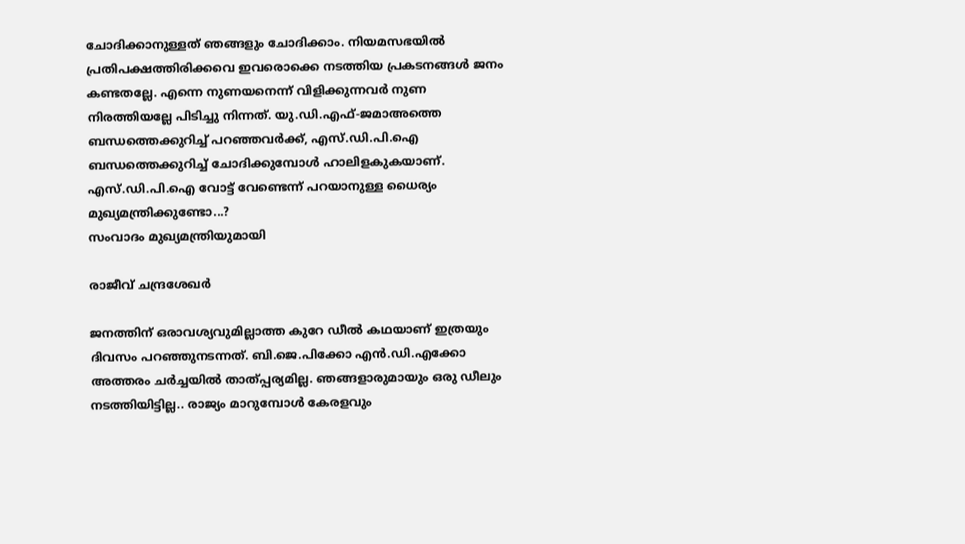ചോദിക്കാനുള്ളത് ഞങ്ങളും ചോദിക്കാം. നിയമസഭയിൽ പ്രതിപക്ഷത്തിരിക്കവെ ഇവരൊക്കെ നടത്തിയ പ്രകടനങ്ങൾ ജനം കണ്ടതല്ലേ. എന്നെ നുണയനെന്ന് വിളിക്കുന്നവർ നുണ നിരത്തിയല്ലേ പിടിച്ചു നിന്നത്. യു.ഡി.എഫ്-ജമാഅത്തെ ബന്ധത്തെക്കുറിച്ച് പറഞ്ഞവർക്ക്, എസ്.ഡി.പി.ഐ ബന്ധത്തെക്കുറിച്ച് ചോദിക്കുമ്പോൾ ഹാലിളകുകയാണ്. എസ്.ഡി.പി.ഐ വോട്ട് വേണ്ടെന്ന് പറയാനുള്ള ധൈര്യം മുഖ്യമന്ത്രിക്കുണ്ടോ...?
സംവാദം മുഖ്യമന്ത്രിയുമായി

രാജീവ് ചന്ദ്രശേഖർ

ജനത്തിന് ഒരാവശ്യവുമില്ലാത്ത കുറേ ഡീൽ കഥയാണ് ഇത്രയും ദിവസം പറഞ്ഞുനടന്നത്. ബി.ജെ.പിക്കോ എൻ.ഡി.എക്കോ അത്തരം ചർച്ചയിൽ താത്പ്പര്യമില്ല. ഞങ്ങളാരുമായും ഒരു ഡീലും നടത്തിയിട്ടില്ല.. രാജ്യം മാറുമ്പോൾ കേരളവും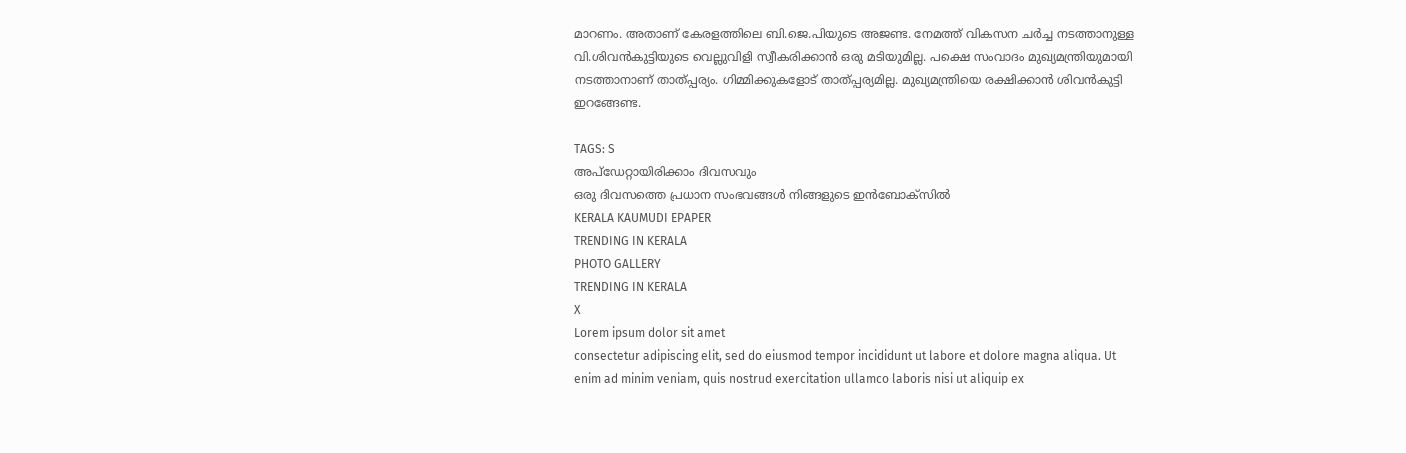മാറണം. അതാണ് കേരളത്തിലെ ബി.ജെ.പിയുടെ അജണ്ട. നേമത്ത് വികസന ചർച്ച നടത്താനുള്ള വി.ശിവൻകുട്ടിയുടെ വെല്ലുവിളി സ്വീകരിക്കാൻ ഒരു മടിയുമില്ല. പക്ഷെ സംവാദം മുഖ്യമന്ത്രിയുമായി നടത്താനാണ് താത്പ്പര്യം. ഗിമ്മിക്കുകളോട് താത്പ്പര്യമില്ല. മുഖ്യമന്ത്രിയെ രക്ഷിക്കാൻ ശിവൻകുട്ടി ഇറങ്ങേണ്ട.

TAGS: S
അപ്ഡേറ്റായിരിക്കാം ദിവസവും
ഒരു ദിവസത്തെ പ്രധാന സംഭവങ്ങൾ നിങ്ങളുടെ ഇൻബോക്സിൽ
KERALA KAUMUDI EPAPER
TRENDING IN KERALA
PHOTO GALLERY
TRENDING IN KERALA
X
Lorem ipsum dolor sit amet
consectetur adipiscing elit, sed do eiusmod tempor incididunt ut labore et dolore magna aliqua. Ut enim ad minim veniam, quis nostrud exercitation ullamco laboris nisi ut aliquip ex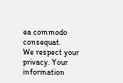ea commodo consequat.
We respect your privacy. Your information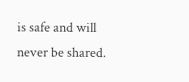is safe and will never be shared.